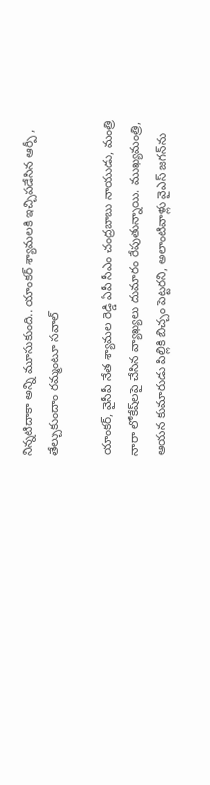నిన్నటిదాకా అన్ని మూసుకుంది.. యాంకర్ శ్యామలకి ఇచ్చిపడేసిన ఆర్పీ , తేల్చుకుందాం రమ్మంటూ సవాల్

యాంకర్, వైసీపీ నేత శ్యామల రెడ్డి ఏపీ సీఎం చంద్రబాబు నాయుడు, మంత్రి నారా లోకేష్‌లపై చేసిన వ్యాఖ్యలు దుమారం రేపుతున్నాయి. ముఖ్యమంత్రి, ఆయన కుమారుడు పిల్లికి బిచ్చం పెట్టరని, అలాంటివాళ్లు వైఎస్ జగన్‌ను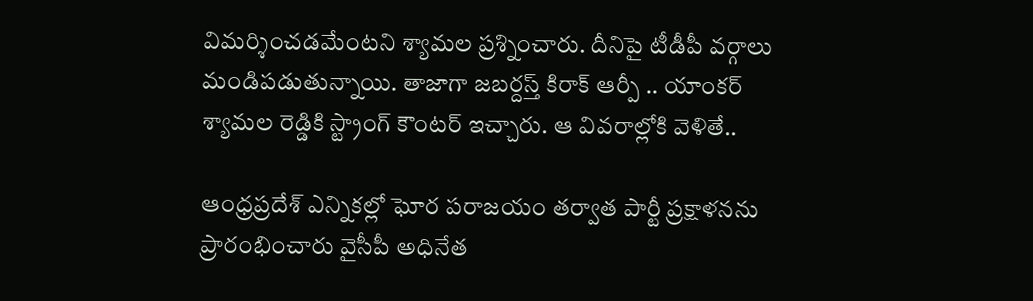విమర్శించడమేంటని శ్యామల ప్రశ్నించారు. దీనిపై టీడీపీ వర్గాలు మండిపడుతున్నాయి. తాజాగా జబర్దస్త్ కిరాక్ ఆర్పీ .. యాంకర్ శ్యామల రెడ్డికి స్ట్రాంగ్ కౌంటర్ ఇచ్చారు. ఆ వివరాల్లోకి వెళితే..

ఆంధ్రప్రదేశ్ ఎన్నికల్లో ఘోర పరాజయం తర్వాత పార్టీ ప్రక్షాళనను ప్రారంభించారు వైసీపీ అధినేత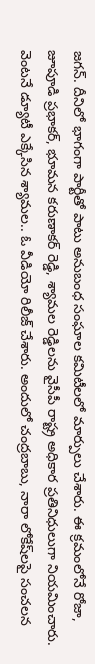జగన్. దీనిలో భాగంగా పార్టీతో పాటు అనుబంధ సంఘాల కమిటీలలో మార్పులు చేశారు. ఈ క్రమంలోనే రోజా, జూపూడి ప్రభాకర్, భూమన కరుణాకర్ రెడ్డి, శ్యామల రెడ్డిలను వైసీపీ రాష్ట్ర అధికార ప్రతినిధులుగా నియమించారు. వెంటనే డ్యూటీ ఎక్కేసిన శ్యామల.. ఓ వీడియో రిలీజ్ చేశారు. అందులో చంద్రబాబు, నారా లోకేష్‌లపై సంచలన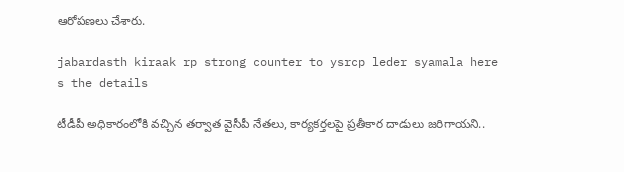ఆరోపణలు చేశారు.

jabardasth kiraak rp strong counter to ysrcp leder syamala here s the details

టీడీపీ అధికారంలోకి వచ్చిన తర్వాత వైసీపీ నేతలు, కార్యకర్తలపై ప్రతీకార దాడులు జరిగాయని..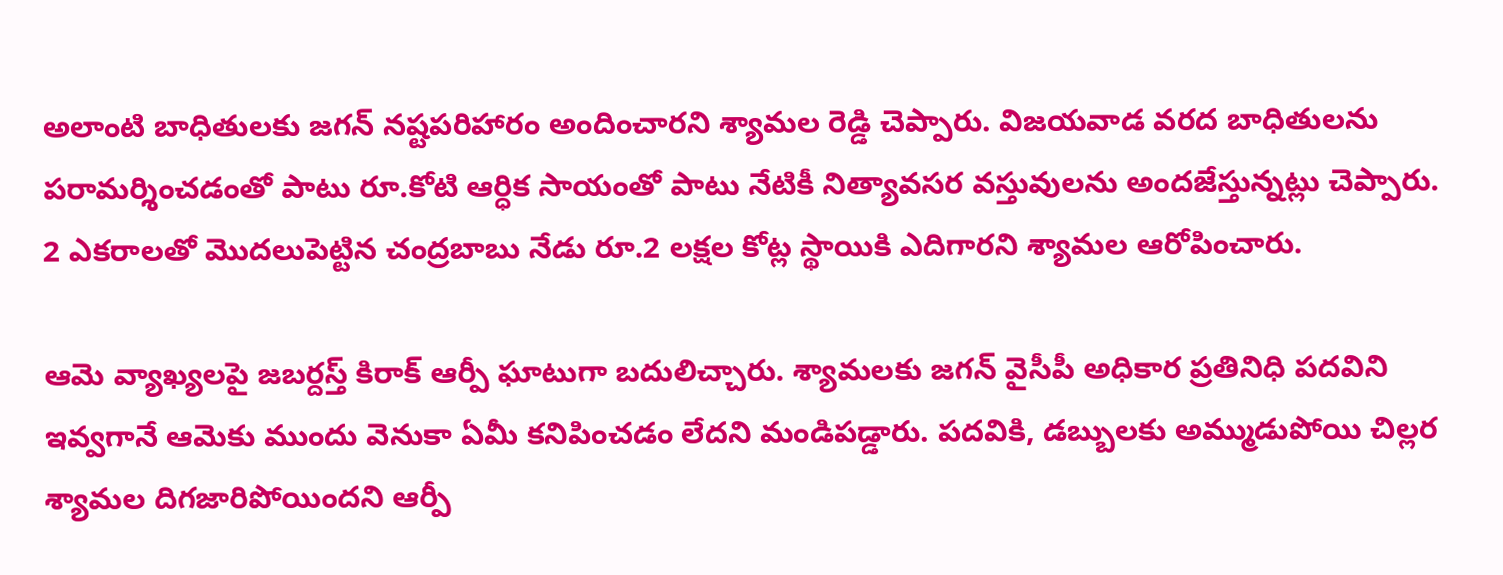అలాంటి బాధితులకు జగన్ నష్టపరిహారం అందించారని శ్యామల రెడ్డి చెప్పారు. విజయవాడ వరద బాధితులను పరామర్శించడంతో పాటు రూ.కోటి ఆర్ధిక సాయంతో పాటు నేటికీ నిత్యావసర వస్తువులను అందజేస్తున్నట్లు చెప్పారు. 2 ఎకరాలతో మొదలుపెట్టిన చంద్రబాబు నేడు రూ.2 లక్షల కోట్ల స్థాయికి ఎదిగారని శ్యామల ఆరోపించారు.

ఆమె వ్యాఖ్యలపై జబర్దస్త్ కిరాక్ ఆర్పీ ఘాటుగా బదులిచ్చారు. శ్యామలకు జగన్ వైసీపీ అధికార ప్రతినిధి పదవిని ఇవ్వగానే ఆమెకు ముందు వెనుకా ఏమీ కనిపించడం లేదని మండిపడ్డారు. పదవికి, డబ్బులకు అమ్ముడుపోయి చిల్లర శ్యామల దిగజారిపోయిందని ఆర్పీ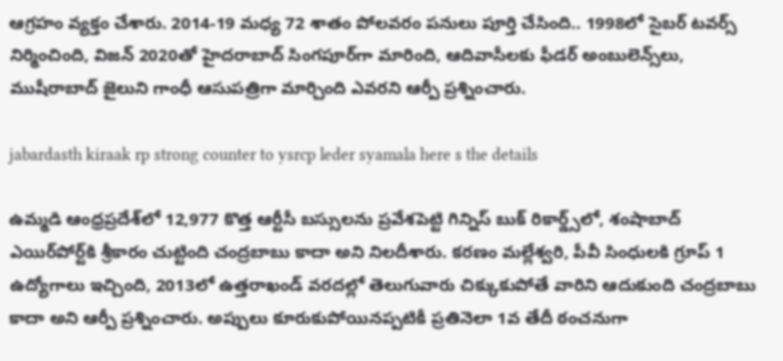ఆగ్రహం వ్యక్తం చేశారు. 2014-19 మధ్య 72 శాతం పోలవరం పనులు పూర్తి చేసింది.. 1998లో సైబర్ టవర్స్ నిర్మించింది, విజన్ 2020తో హైదరాబాద్ సింగపూర్‌గా మారింది, ఆదివాసీలకు ఫీడర్ అంబులెన్స్‌లు, ముషీరాబాద్ జైలుని గాంధీ ఆసుపత్రిగా మార్చింది ఎవరని ఆర్పీ ప్రశ్నించారు.

jabardasth kiraak rp strong counter to ysrcp leder syamala here s the details

ఉమ్మడి ఆంధ్రప్రదేశ్‌లో 12,977 కొత్త ఆర్టీసీ బస్సులను ప్రవేశపెట్టి గిన్నిస్ బుక్ రికార్డ్స్‌లో, శంషాబాద్ ఎయిర్‌పోర్ట్‌కి శ్రీకారం చుట్టింది చంద్రబాబు కాదా అని నిలదీశారు. కరణం మల్లేశ్వరి, పీవీ సింధులకి గ్రూప్ 1 ఉద్యోగాలు ఇచ్చింది, 2013లో ఉత్తరాఖండ్ వరదల్లో తెలుగువారు చిక్కుకుపోతే వారిని ఆదుకుంది చంద్రబాబు కాదా అని ఆర్పీ ప్రశ్నించారు. అప్పులు కూరుకుపోయినప్పటికీ ప్రతినెలా 1వ తేదీ ఠంచనుగా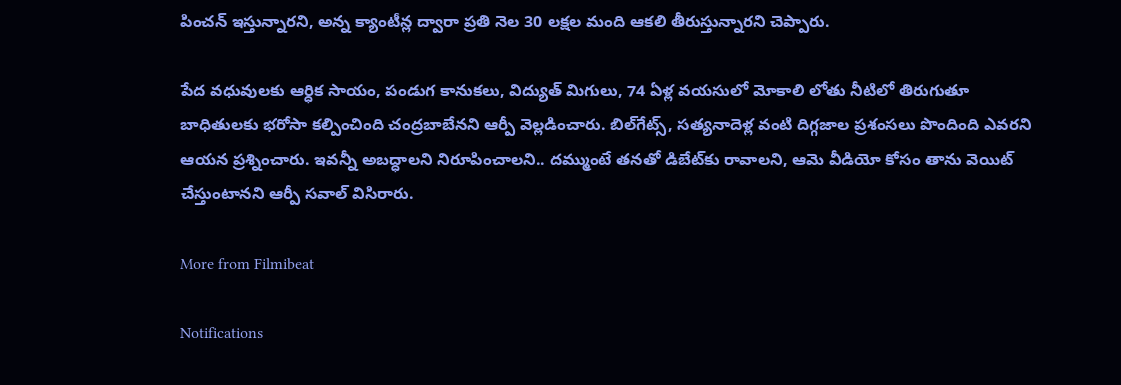పించన్ ఇస్తున్నారని, అన్న క్యాంటీన్ల ద్వారా ప్రతి నెల 30 లక్షల మంది ఆకలి తీరుస్తున్నారని చెప్పారు.

పేద వధువులకు ఆర్ధిక సాయం, పండుగ కానుకలు, విద్యుత్ మిగులు, 74 ఏళ్ల వయసులో మోకాలి లోతు నీటిలో తిరుగుతూ బాధితులకు భరోసా కల్పించింది చంద్రబాబేనని ఆర్పీ వెల్లడించారు. బిల్‌గేట్స్, సత్యనాదెళ్ల వంటి దిగ్గజాల ప్రశంసలు పొందింది ఎవరని ఆయన ప్రశ్నించారు. ఇవన్నీ అబద్ధాలని నిరూపించాలని.. దమ్ముంటే తనతో డిబేట్‌కు రావాలని, ఆమె వీడియో కోసం తాను వెయిట్ చేస్తుంటానని ఆర్పీ సవాల్ విసిరారు.

More from Filmibeat

Notifications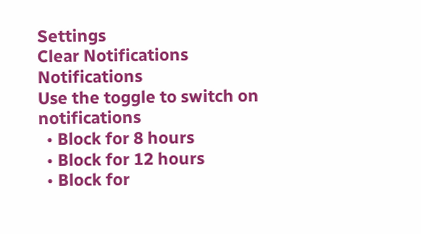Settings
Clear Notifications
Notifications
Use the toggle to switch on notifications
  • Block for 8 hours
  • Block for 12 hours
  • Block for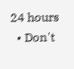24 hours
  • Don't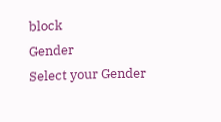block
Gender
Select your Gender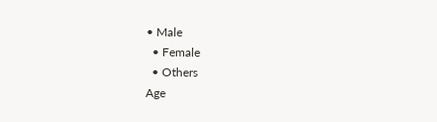• Male
  • Female
  • Others
Age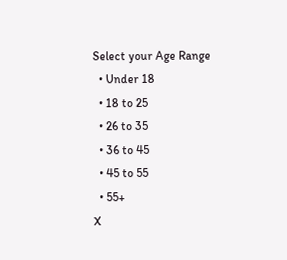Select your Age Range
  • Under 18
  • 18 to 25
  • 26 to 35
  • 36 to 45
  • 45 to 55
  • 55+
X